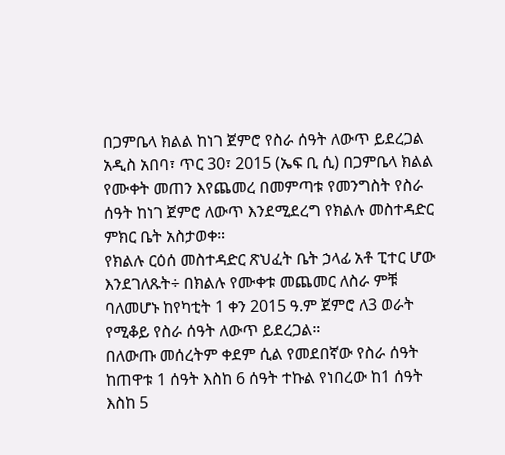በጋምቤላ ክልል ከነገ ጀምሮ የስራ ሰዓት ለውጥ ይደረጋል
አዲስ አበባ፣ ጥር 30፣ 2015 (ኤፍ ቢ ሲ) በጋምቤላ ክልል የሙቀት መጠን እየጨመረ በመምጣቱ የመንግስት የስራ ሰዓት ከነገ ጀምሮ ለውጥ እንደሚደረግ የክልሉ መስተዳድር ምክር ቤት አስታወቀ።
የክልሉ ርዕሰ መስተዳድር ጽህፈት ቤት ኃላፊ አቶ ፒተር ሆው እንደገለጹት÷ በክልሉ የሙቀቱ መጨመር ለስራ ምቹ ባለመሆኑ ከየካቲት 1 ቀን 2015 ዓ.ም ጀምሮ ለ3 ወራት የሚቆይ የስራ ሰዓት ለውጥ ይደረጋል።
በለውጡ መሰረትም ቀደም ሲል የመደበኛው የስራ ሰዓት ከጠዋቱ 1 ሰዓት እስከ 6 ሰዓት ተኩል የነበረው ከ1 ሰዓት እስከ 5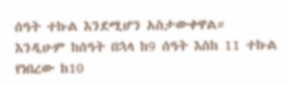ሰዓት ተኩል እንደሚሆን አስታውቀዋል።
እንዲሁም ከሰዓት በኋላ ከ9 ሰዓት እስከ 11 ተኩል የነበረው ከ10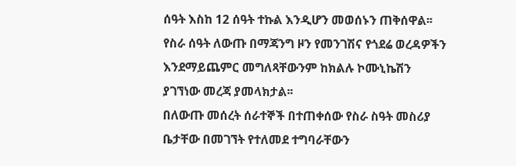ሰዓት እስከ 12 ሰዓት ተኩል እንዲሆን መወሰኑን ጠቅሰዋል፡፡
የስራ ሰዓት ለውጡ በማጃንግ ዞን የመንገሽና የጎደሬ ወረዳዎችን እንደማይጨምር መግለጻቸውንም ከክልሉ ኮሙኒኬሽን ያገኘነው መረጃ ያመላክታል፡፡
በለውጡ መሰረት ሰራተኞች በተጠቀሰው የስራ ስዓት መስሪያ ቤታቸው በመገኘት የተለመደ ተግባራቸውን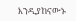እንዲያከናውኑ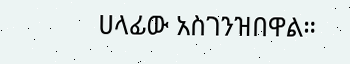ሀላፊው አስገንዝበዋል።